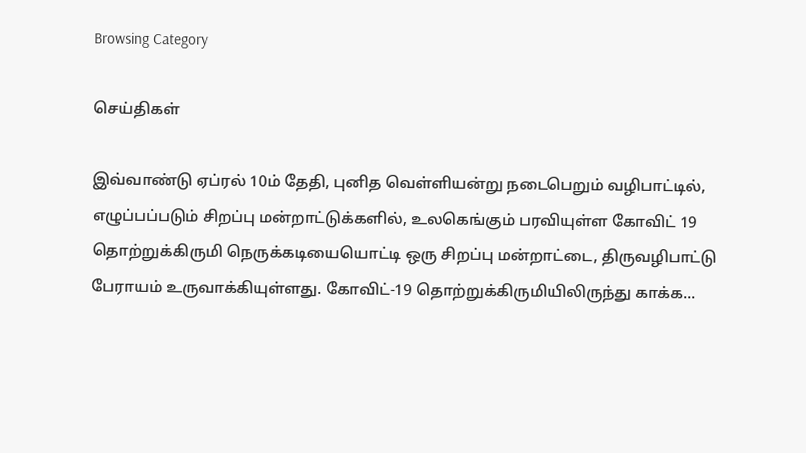Browsing Category

செய்திகள்

இவ்வாண்டு ஏப்ரல் 10ம் தேதி, புனித வெள்ளியன்று நடைபெறும் வழிபாட்டில், எழுப்பப்படும் சிறப்பு மன்றாட்டுக்களில், உலகெங்கும் பரவியுள்ள கோவிட் 19 தொற்றுக்கிருமி நெருக்கடியையொட்டி ஒரு சிறப்பு மன்றாட்டை, திருவழிபாட்டு பேராயம் உருவாக்கியுள்ளது. கோவிட்-19 தொற்றுக்கிருமியிலிருந்து காக்க...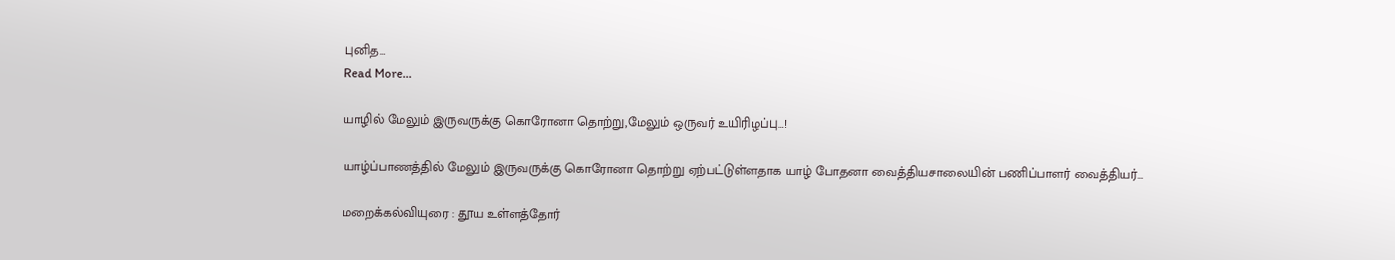புனித…
Read More...

யாழில் மேலும் இருவருக்கு கொரோனா தொற்று,மேலும் ஒருவர் உயிரிழப்பு…!

யாழ்ப்பாணத்தில் மேலும் இருவருக்கு கொரோனா தொற்று ஏற்பட்டுள்ளதாக யாழ் போதனா வைத்தியசாலையின் பணிப்பாளர் வைத்தியர்…

மறைக்கல்வியுரை : தூய உள்ளத்தோர்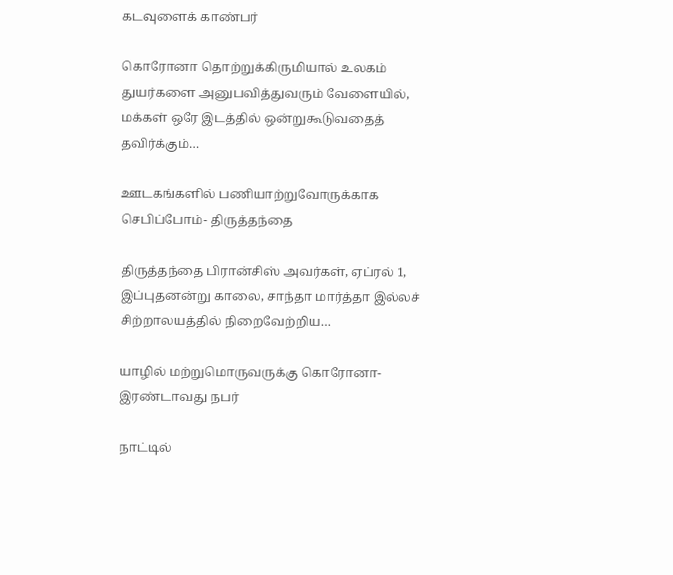கடவுளைக் காண்பர்

கொரோனா தொற்றுக்கிருமியால் உலகம் துயர்களை அனுபவித்துவரும் வேளையில், மக்கள் ஒரே இடத்தில் ஒன்றுகூடுவதைத் தவிர்க்கும்…

ஊடகங்களில் பணியாற்றுவோருக்காக செபிப்போம்- திருத்தந்தை

திருத்தந்தை பிரான்சிஸ் அவர்கள், ஏப்ரல் 1, இப்புதனன்று காலை, சாந்தா மார்த்தா இல்லச் சிற்றாலயத்தில் நிறைவேற்றிய…

யாழில் மற்றுமொருவருக்கு கொரோனா- இரண்டாவது நபர்

நாட்டில்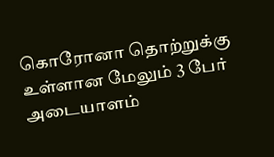கொரோனா தொற்றுக்கு உள்ளான மேலும் 3 பேர் அடையாளம்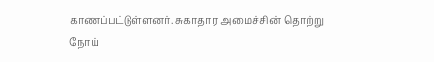காணப்பட்டுள்ளனர். சுகாதார அமைச்சின் தொற்று நோய்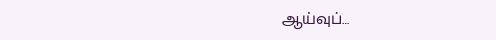ஆய்வுப்…